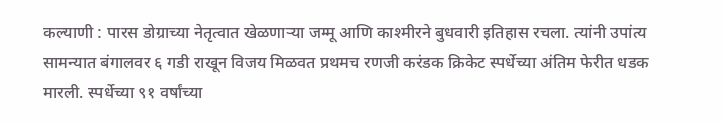कल्याणी : पारस डोग्राच्या नेतृत्वात खेळणाऱ्या जम्मू आणि काश्मीरने बुधवारी इतिहास रचला. त्यांनी उपांत्य सामन्यात बंगालवर ६ गडी राखून विजय मिळवत प्रथमच रणजी करंडक क्रिकेट स्पर्धेच्या अंतिम फेरीत धडक मारली. स्पर्धेच्या ९१ वर्षांच्या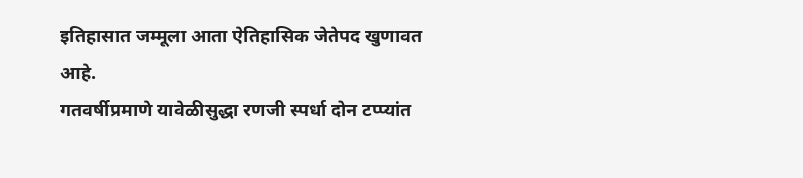इतिहासात जम्मूला आता ऐतिहासिक जेतेपद खुणावत आहे.
गतवर्षीप्रमाणे यावेळीसुद्धा रणजी स्पर्धा दोन टप्प्यांत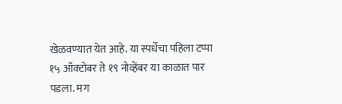खेळवण्यात येत आहे. या स्पर्धेचा पहिला टप्पा १५ ऑक्टोबर ते १९ नोव्हेंबर या काळात पार पडला. मग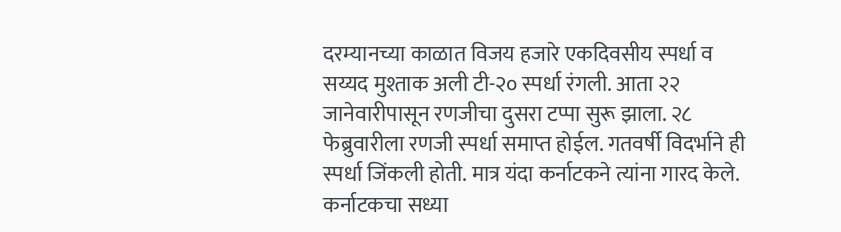दरम्यानच्या काळात विजय हजारे एकदिवसीय स्पर्धा व सय्यद मुश्ताक अली टी-२० स्पर्धा रंगली. आता २२ जानेवारीपासून रणजीचा दुसरा टप्पा सुरू झाला. २८ फेब्रुवारीला रणजी स्पर्धा समाप्त होईल. गतवर्षी विदर्भाने ही स्पर्धा जिंकली होती. मात्र यंदा कर्नाटकने त्यांना गारद केले. कर्नाटकचा सध्या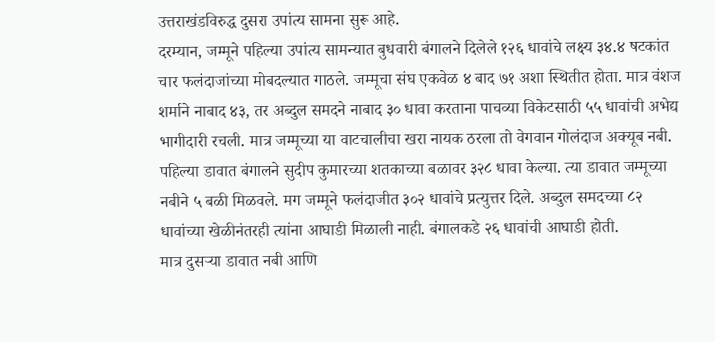उत्तराखंडविरुद्ध दुसरा उपांत्य सामना सुरू आहे.
दरम्यान, जम्मूने पहिल्या उपांत्य सामन्यात बुधवारी बंगालने दिलेले १२६ धावांचे लक्ष्य ३४.४ षटकांत चार फलंदाजांच्या मोबदल्यात गाठले. जम्मूचा संघ एकवेळ ४ बाद ७१ अशा स्थितीत होता. मात्र वंशज शर्माने नाबाद ४३, तर अब्दुल समदने नाबाद ३० धावा करताना पाचव्या विकेटसाठी ५५ धावांची अभेद्य भागीदारी रचली. मात्र जम्मूच्या या वाटचालीचा खरा नायक ठरला तो वेगवान गोलंदाज अक्यूब नबी.
पहिल्या डावात बंगालने सुदीप कुमारच्या शतकाच्या बळावर ३२८ धावा केल्या. त्या डावात जम्मूच्या नबीने ५ बळी मिळवले. मग जम्मूने फलंदाजीत ३०२ धावांचे प्रत्युत्तर दिले. अब्दुल समदच्या ८२ धावांच्या खेळीनंतरही त्यांना आघाडी मिळाली नाही. बंगालकडे २६ धावांची आघाडी होती.
मात्र दुसऱ्या डावात नबी आणि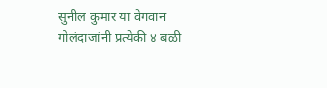सुनील कुमार या वेगवान गोलंदाजांनी प्रत्येकी ४ बळी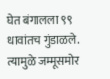घेत बंगालला ९९ धावांतच गुंडाळले. त्यामुळे जम्मूसमोर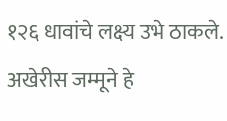१२६ धावांचे लक्ष्य उभे ठाकले. अखेरीस जम्मूने हे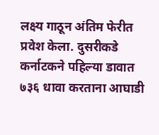लक्ष्य गाठून अंतिम फेरीत प्रवेश केला. दुसरीकडे कर्नाटकने पहिल्या डावात ७३६ धावा करताना आघाडी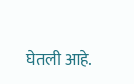घेतली आहे.